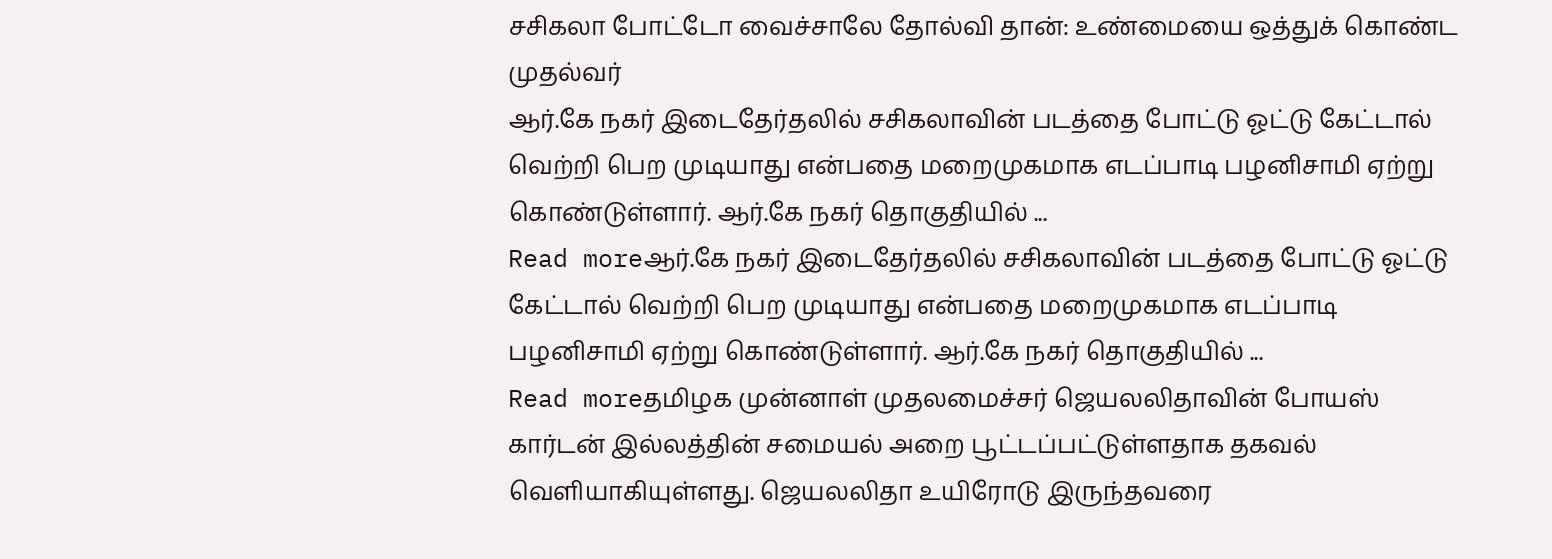சசிகலா போட்டோ வைச்சாலே தோல்வி தான்: உண்மையை ஒத்துக் கொண்ட முதல்வர்
ஆர்.கே நகர் இடைதேர்தலில் சசிகலாவின் படத்தை போட்டு ஓட்டு கேட்டால் வெற்றி பெற முடியாது என்பதை மறைமுகமாக எடப்பாடி பழனிசாமி ஏற்று கொண்டுள்ளார். ஆர்.கே நகர் தொகுதியில் ...
Read moreஆர்.கே நகர் இடைதேர்தலில் சசிகலாவின் படத்தை போட்டு ஓட்டு கேட்டால் வெற்றி பெற முடியாது என்பதை மறைமுகமாக எடப்பாடி பழனிசாமி ஏற்று கொண்டுள்ளார். ஆர்.கே நகர் தொகுதியில் ...
Read moreதமிழக முன்னாள் முதலமைச்சர் ஜெயலலிதாவின் போயஸ் கார்டன் இல்லத்தின் சமையல் அறை பூட்டப்பட்டுள்ளதாக தகவல் வெளியாகியுள்ளது. ஜெயலலிதா உயிரோடு இருந்தவரை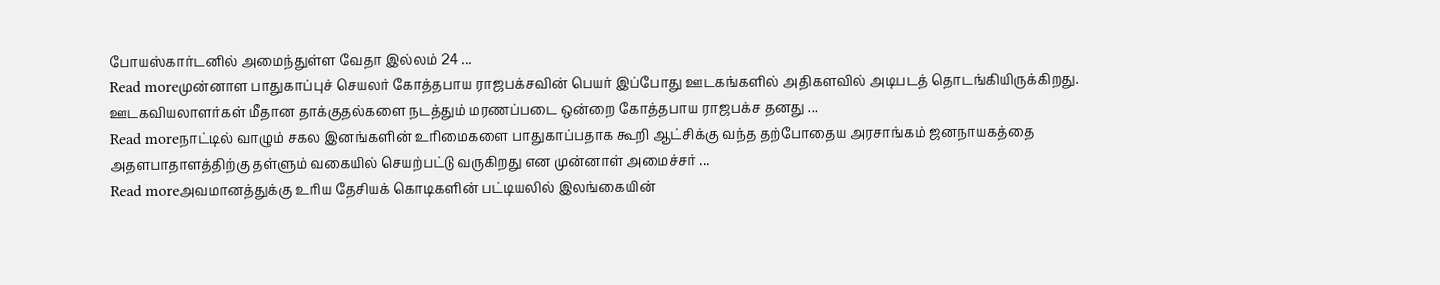போயஸ்கார்டனில் அமைந்துள்ள வேதா இல்லம் 24 ...
Read moreமுன்னாள பாதுகாப்புச் செயலர் கோத்தபாய ராஜபக்சவின் பெயர் இப்போது ஊடகங்களில் அதிகளவில் அடிபடத் தொடங்கியிருக்கிறது. ஊடகவியலாளர்கள் மீதான தாக்குதல்களை நடத்தும் மரணப்படை ஒன்றை கோத்தபாய ராஜபக்ச தனது ...
Read moreநாட்டில் வாழும் சகல இனங்களின் உரிமைகளை பாதுகாப்பதாக கூறி ஆட்சிக்கு வந்த தற்போதைய அரசாங்கம் ஜனநாயகத்தை அதளபாதாளத்திற்கு தள்ளும் வகையில் செயற்பட்டு வருகிறது என முன்னாள் அமைச்சர் ...
Read moreஅவமானத்துக்கு உரிய தேசியக் கொடிகளின் பட்டியலில் இலங்கையின்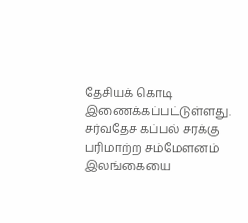தேசியக் கொடி இணைக்கப்பட்டுள்ளது. சர்வதேச கப்பல் சரக்கு பரிமாற்ற சம்மேளனம் இலங்கையை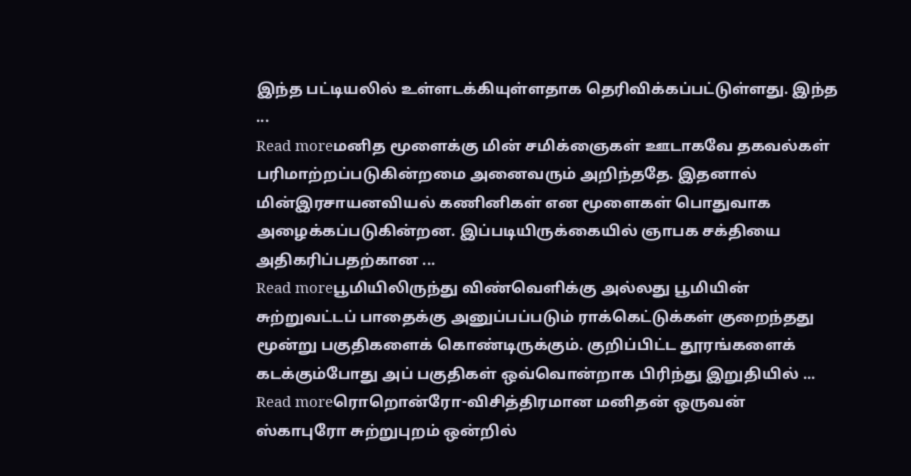இந்த பட்டியலில் உள்ளடக்கியுள்ளதாக தெரிவிக்கப்பட்டுள்ளது. இந்த ...
Read moreமனித மூளைக்கு மின் சமிக்ஞைகள் ஊடாகவே தகவல்கள் பரிமாற்றப்படுகின்றமை அனைவரும் அறிந்ததே. இதனால் மின்இரசாயனவியல் கணினிகள் என மூளைகள் பொதுவாக அழைக்கப்படுகின்றன. இப்படியிருக்கையில் ஞாபக சக்தியை அதிகரிப்பதற்கான ...
Read moreபூமியிலிருந்து விண்வெளிக்கு அல்லது பூமியின் சுற்றுவட்டப் பாதைக்கு அனுப்பப்படும் ராக்கெட்டுக்கள் குறைந்தது மூன்று பகுதிகளைக் கொண்டிருக்கும். குறிப்பிட்ட தூரங்களைக் கடக்கும்போது அப் பகுதிகள் ஒவ்வொன்றாக பிரிந்து இறுதியில் ...
Read moreரொறொன்ரோ-விசித்திரமான மனிதன் ஒருவன் ஸ்காபுரோ சுற்றுபுறம் ஒன்றில்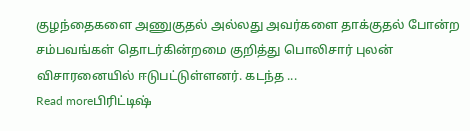குழந்தைகளை அணுகுதல் அல்லது அவர்களை தாக்குதல் போன்ற சம்பவங்கள் தொடர்கின்றமை குறித்து பொலிசார் புலன் விசாரனையில் ஈடுபட்டுள்ளனர். கடந்த ...
Read moreபிரிட்டிஷ்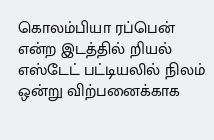கொலம்பியா ரப்பென் என்ற இடத்தில் றியல் எஸ்டேட் பட்டியலில் நிலம் ஒன்று விற்பனைக்காக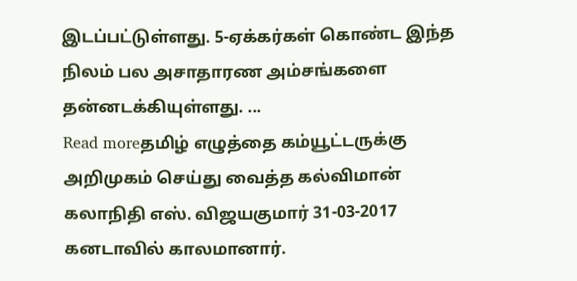இடப்பட்டுள்ளது. 5-ஏக்கர்கள் கொண்ட இந்த நிலம் பல அசாதாரண அம்சங்களை தன்னடக்கியுள்ளது. ...
Read moreதமிழ் எழுத்தை கம்யூட்டருக்கு அறிமுகம் செய்து வைத்த கல்விமான் கலாநிதி எஸ். விஜயகுமார் 31-03-2017 கனடாவில் காலமானார்.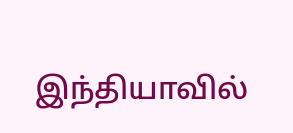இந்தியாவில்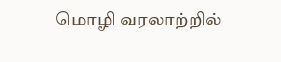மொழி வரலாற்றில்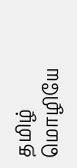தமிழ் மொழியே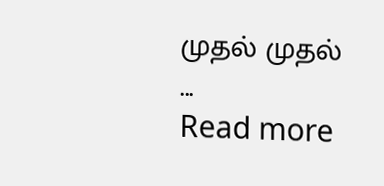முதல் முதல் ...
Read more